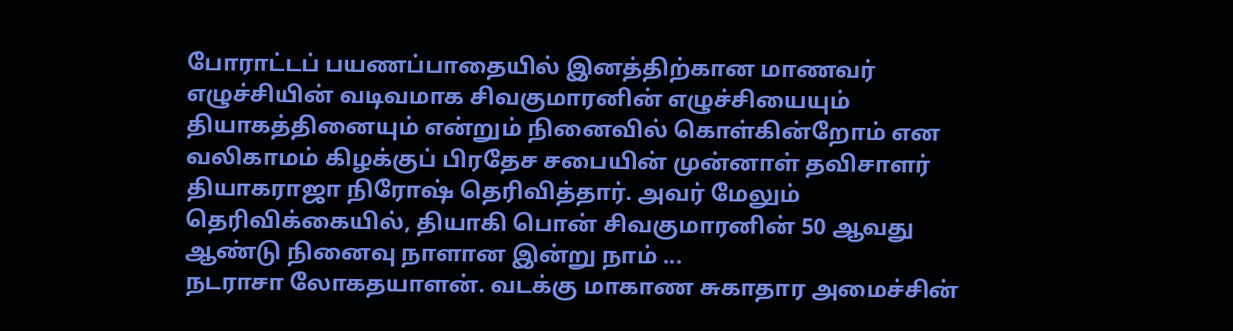போராட்டப் பயணப்பாதையில் இனத்திற்கான மாணவர் எழுச்சியின் வடிவமாக சிவகுமாரனின் எழுச்சியையும் தியாகத்தினையும் என்றும் நினைவில் கொள்கின்றோம் என வலிகாமம் கிழக்குப் பிரதேச சபையின் முன்னாள் தவிசாளர் தியாகராஜா நிரோஷ் தெரிவித்தார். அவர் மேலும் தெரிவிக்கையில், தியாகி பொன் சிவகுமாரனின் 50 ஆவது ஆண்டு நினைவு நாளான இன்று நாம் ...
நடராசா லோகதயாளன். வடக்கு மாகாண சுகாதார அமைச்சின்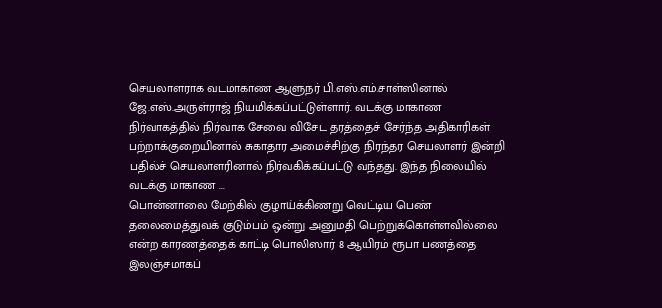செயலாளராக வடமாகாண ஆளுநர் பி.எஸ்.எம்.சாள்ஸினால் ஜே.எஸ்.அருள்ராஜ் நியமிக்கப்பட்டுள்ளார். வடக்கு மாகாண நிர்வாகத்தில் நிர்வாக சேவை விசேட தரத்தைச் சேர்ந்த அதிகாரிகள் பற்றாக்குறையினால் சுகாதார அமைச்சிற்கு நிரந்தர செயலாளர் இன்றி பதில்ச் செயலாளரினால் நிர்வகிக்கப்பட்டு வந்தது. இந்த நிலையில் வடக்கு மாகாண ...
பொன்னாலை மேற்கில் குழாய்க்கிணறு வெட்டிய பெண் தலைமைத்துவக் குடும்பம் ஒன்று அனுமதி பெற்றுக்கொள்ளவில்லை என்ற காரணத்தைக் காட்டி பொலிஸார் 8 ஆயிரம் ரூபா பணத்தை இலஞ்சமாகப்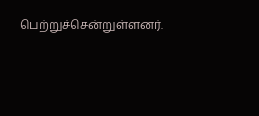பெற்றுச்சென்றுள்ளனர்.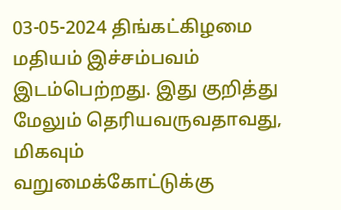03-05-2024 திங்கட்கிழமை மதியம் இச்சம்பவம் இடம்பெற்றது. இது குறித்து மேலும் தெரியவருவதாவது, மிகவும் வறுமைக்கோட்டுக்கு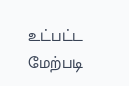உட்பட்ட மேற்படி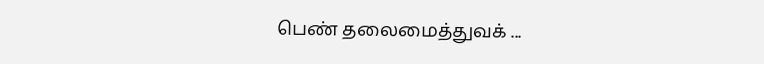பெண் தலைமைத்துவக் ...